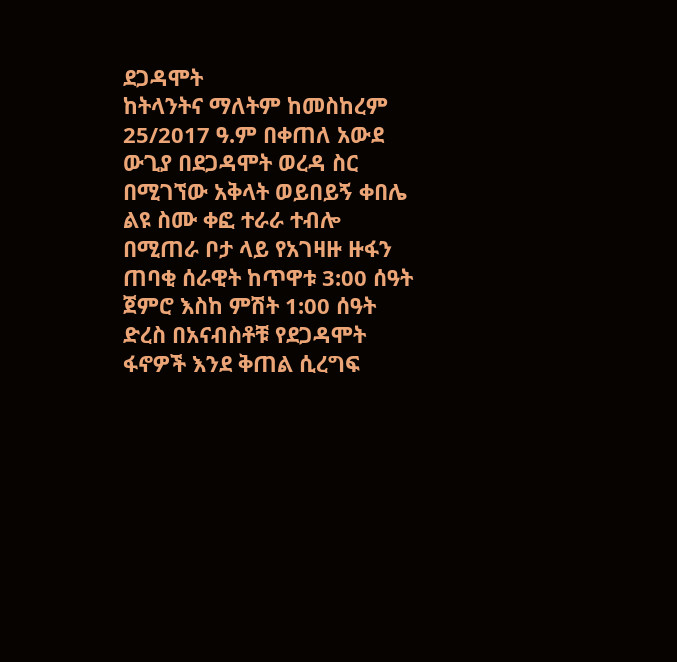ደጋዳሞት
ከትላንትና ማለትም ከመስከረም 25/2017 ዓ.ም በቀጠለ አውደ ውጊያ በደጋዳሞት ወረዳ ስር በሚገኘው አቅላት ወይበይኝ ቀበሌ ልዩ ስሙ ቀፎ ተራራ ተብሎ በሚጠራ ቦታ ላይ የአገዛዙ ዙፋን ጠባቂ ሰራዊት ከጥዋቱ 3:00 ሰዓት ጀምሮ እስከ ምሽት 1:00 ሰዓት ድረስ በአናብስቶቹ የደጋዳሞት ፋኖዎች እንደ ቅጠል ሲረግፍ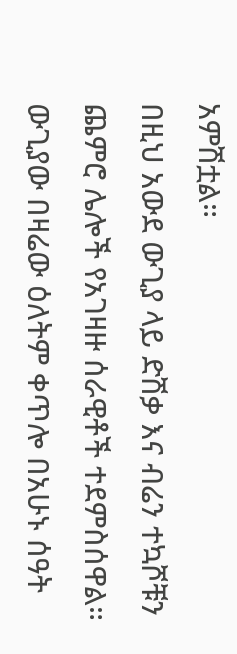አምሽቷል።
በዚህ አውደ ውጊያ ላይ ድሽቃ እና ብሬን ተኳሾቹን ጨምሮ ሌሎች የአገዛዙ ሰራዊቶች ተደምስሰዋል። ውጊያው በዛሬው ዕለትም ቀጥሎ በአሁኑ ሰዓት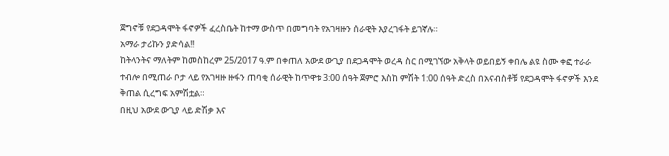ጀግኖቹ የደጋዳሞት ፋኖዎች ፈረስቤት ከተማ ውስጥ በመግባት የአገዛዙን ሰራዊት እያረገፋት ይገኛሉ።
አማራ ታሪኩን ያድሳል!!
ከትላንትና ማለትም ከመስከረም 25/2017 ዓ.ም በቀጠለ አውደ ውጊያ በደጋዳሞት ወረዳ ስር በሚገኘው አቅላት ወይበይኝ ቀበሌ ልዩ ስሙ ቀፎ ተራራ ተብሎ በሚጠራ ቦታ ላይ የአገዛዙ ዙፋን ጠባቂ ሰራዊት ከጥዋቱ 3:00 ሰዓት ጀምሮ እስከ ምሽት 1:00 ሰዓት ድረስ በአናብስቶቹ የደጋዳሞት ፋኖዎች እንደ ቅጠል ሲረግፍ አምሽቷል።
በዚህ አውደ ውጊያ ላይ ድሽቃ እና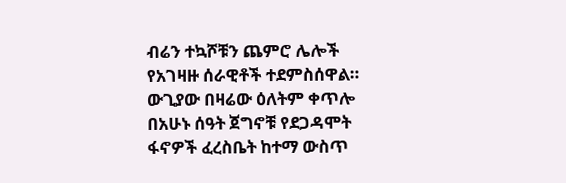ብሬን ተኳሾቹን ጨምሮ ሌሎች የአገዛዙ ሰራዊቶች ተደምስሰዋል። ውጊያው በዛሬው ዕለትም ቀጥሎ በአሁኑ ሰዓት ጀግኖቹ የደጋዳሞት ፋኖዎች ፈረስቤት ከተማ ውስጥ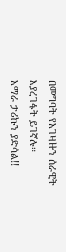በመግባት የአገዛዙን ሰራዊት እያረገፋት ይገኛሉ።
አማራ ታሪኩን ያድሳል!!